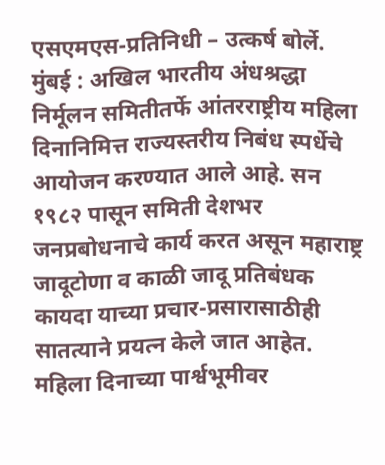एसएमएस-प्रतिनिधी – उत्कर्ष बोर्ले.
मुंबई : अखिल भारतीय अंधश्रद्धा निर्मूलन समितीतर्फे आंतरराष्ट्रीय महिला दिनानिमित्त राज्यस्तरीय निबंध स्पर्धेचे आयोजन करण्यात आले आहे. सन १९८२ पासून समिती देशभर जनप्रबोधनाचे कार्य करत असून महाराष्ट्र जादूटोणा व काळी जादू प्रतिबंधक कायदा याच्या प्रचार-प्रसारासाठीही सातत्याने प्रयत्न केले जात आहेत.
महिला दिनाच्या पार्श्वभूमीवर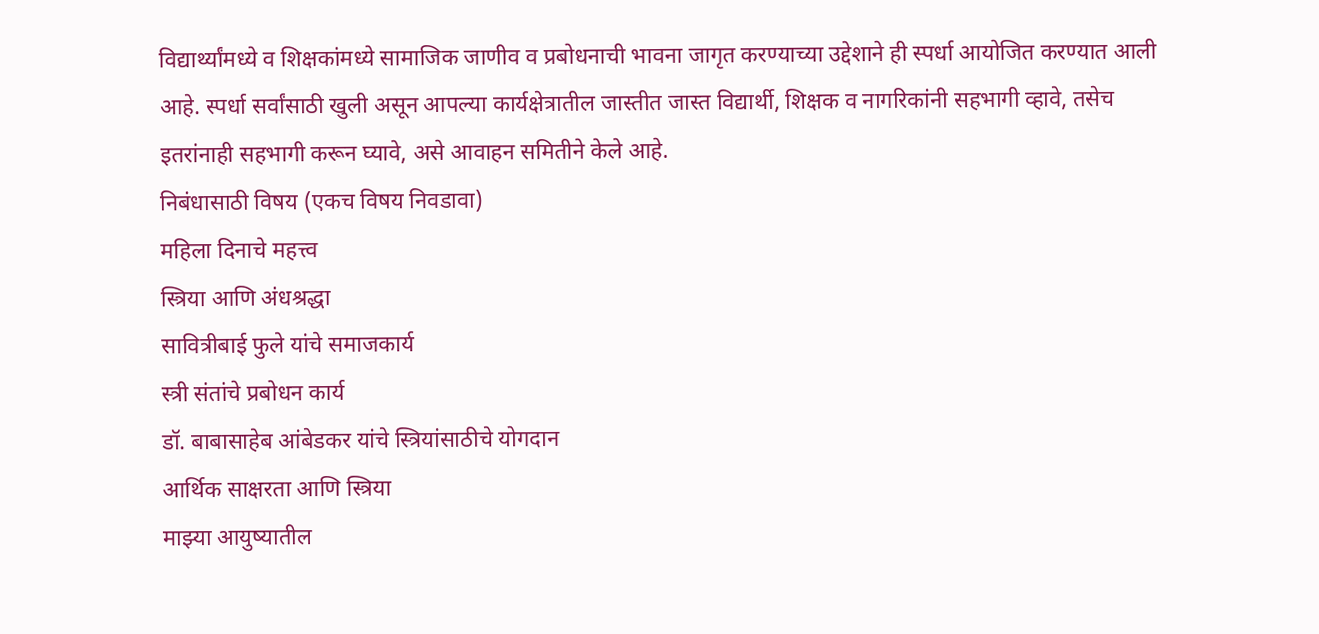विद्यार्थ्यांमध्ये व शिक्षकांमध्ये सामाजिक जाणीव व प्रबोधनाची भावना जागृत करण्याच्या उद्देशाने ही स्पर्धा आयोजित करण्यात आली आहे. स्पर्धा सर्वांसाठी खुली असून आपल्या कार्यक्षेत्रातील जास्तीत जास्त विद्यार्थी, शिक्षक व नागरिकांनी सहभागी व्हावे, तसेच इतरांनाही सहभागी करून घ्यावे, असे आवाहन समितीने केले आहे.
निबंधासाठी विषय (एकच विषय निवडावा)
महिला दिनाचे महत्त्व
स्त्रिया आणि अंधश्रद्धा
सावित्रीबाई फुले यांचे समाजकार्य
स्त्री संतांचे प्रबोधन कार्य
डॉ. बाबासाहेब आंबेडकर यांचे स्त्रियांसाठीचे योगदान
आर्थिक साक्षरता आणि स्त्रिया
माझ्या आयुष्यातील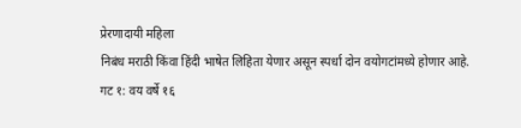प्रेरणादायी महिला
निबंध मराठी किंवा हिंदी भाषेत लिहिता येणार असून स्पर्धा दोन वयोगटांमध्ये होणार आहे.
गट १: वय वर्षे १६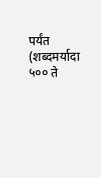पर्यंत (शब्दमर्यादा ५०० ते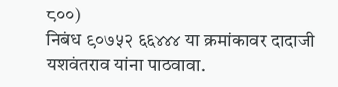८००)
निबंध ९०७५२ ६६४४४ या क्रमांकावर दादाजी यशवंतराव यांना पाठवावा.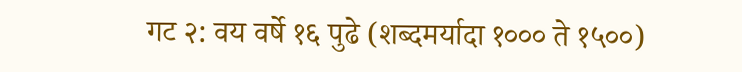गट २: वय वर्षे १६ पुढे (शब्दमर्यादा १००० ते १५००)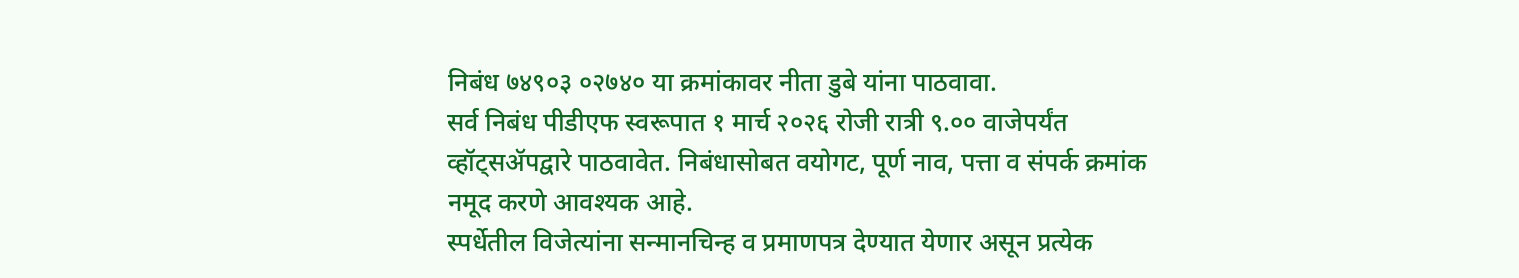निबंध ७४९०३ ०२७४० या क्रमांकावर नीता डुबे यांना पाठवावा.
सर्व निबंध पीडीएफ स्वरूपात १ मार्च २०२६ रोजी रात्री ९.०० वाजेपर्यंत व्हॉट्सॲपद्वारे पाठवावेत. निबंधासोबत वयोगट, पूर्ण नाव, पत्ता व संपर्क क्रमांक नमूद करणे आवश्यक आहे.
स्पर्धेतील विजेत्यांना सन्मानचिन्ह व प्रमाणपत्र देण्यात येणार असून प्रत्येक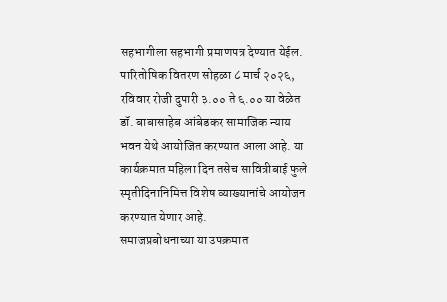सहभागीला सहभागी प्रमाणपत्र देण्यात येईल. पारितोषिक वितरण सोहळा ८ मार्च २०२६, रविवार रोजी दुपारी ३.०० ते ६.०० या वेळेत डॉ. बाबासाहेब आंबेडकर सामाजिक न्याय भवन येथे आयोजित करण्यात आला आहे. या कार्यक्रमात महिला दिन तसेच सावित्रीबाई फुले स्मृतीदिनानिमित्त विशेष व्याख्यानांचे आयोजन करण्यात येणार आहे.
समाजप्रबोधनाच्या या उपक्रमात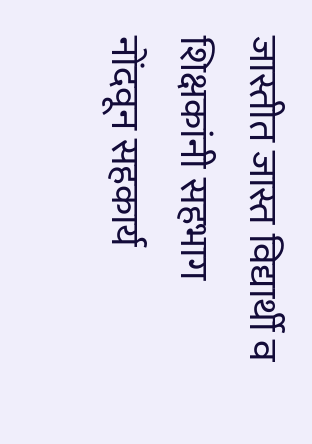जास्तीत जास्त विद्यार्थी व शिक्षकांनी सहभाग नोंदवून सहकार्य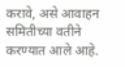करावे, असे आवाहन समितीच्या वतीने करण्यात आले आहे.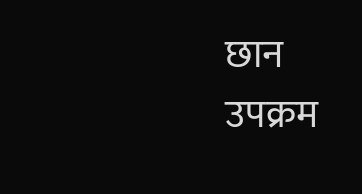छान उपक्रम